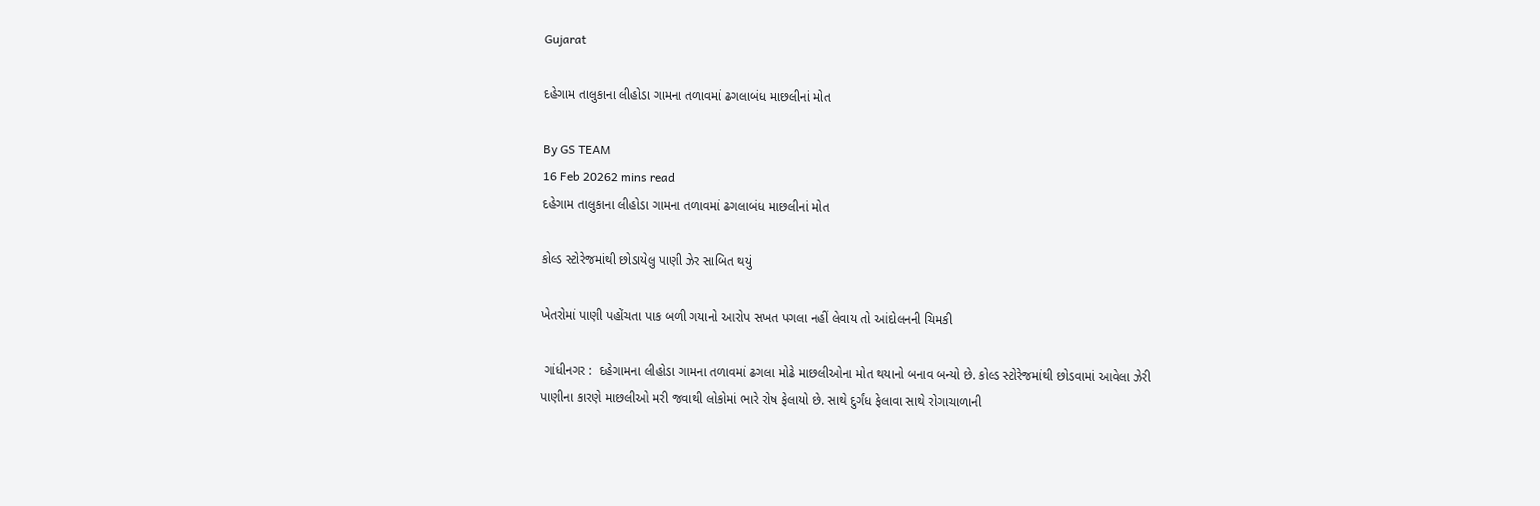Gujarat

દહેગામ તાલુકાના લીહોડા ગામના તળાવમાં ઢગલાબંધ માછલીનાં મોત

By GS TEAM
16 Feb 20262 mins read
દહેગામ તાલુકાના લીહોડા ગામના તળાવમાં ઢગલાબંધ માછલીનાં મોત

કોલ્ડ સ્ટોરેજમાંથી છોડાયેલુ પાણી ઝેર સાબિત થયું

ખેતરોમાં પાણી પહોંચતા પાક બળી ગયાનો આરોપ સખત પગલા નહીં લેવાય તો આંદોલનની ચિમકી

 ગાંધીનગર :  દહેગામના લીહોડા ગામના તળાવમાં ઢગલા મોઢે માછલીઓના મોત થયાનો બનાવ બન્યો છે. કોલ્ડ સ્ટોરેજમાંથી છોડવામાં આવેલા ઝેરી પાણીના કારણે માછલીઓ મરી જવાથી લોકોમાં ભારે રોષ ફેલાયો છે. સાથે દુર્ગંધ ફેલાવા સાથે રોગાચાળાની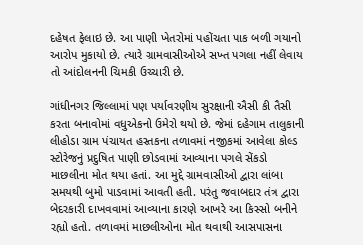દહેષત ફેલાઇ છે. આ પાણી ખેતરોમાં પહોંચતા પાક બળી ગયાનો આરોપ મુકાયો છે. ત્યારે ગ્રામવાસીઓએ સખ્ત પગલા નહીં લેવાય તો આંદોલનની ચિમકી ઉચ્ચારી છે.

ગાંધીનગર જિલ્લામાં પણ પર્યાવરણીય સુરક્ષાની ઐસી કી તૈસી કરતા બનાવોમાં વધુએકનો ઉમેરો થયો છે. જેમાં દહેગામ તાલુકાની લીહોડા ગ્રામ પંચાયત હસ્તકના તળાવમાં નજીકમાં આવેલા કોલ્ડ સ્ટોરેજનું પ્રદુષિત પાણી છોડવામાં આવ્યાના પગલે સેંકડો માછલીના મોત થયા હતાં. આ મુદ્દે ગ્રામવાસીઓ દ્વારા લાંબા સમયથી બુમો પાડવામાં આવતી હતી. પરંતુ જવાબદાર તંત્ર દ્વારા બેદરકારી દાખવવામાં આવ્યાના કારણે આખરે આ કિસ્સો બનીને રહ્યો હતો. તળાવમાં માછલીઓના મોત થવાથી આસપાસના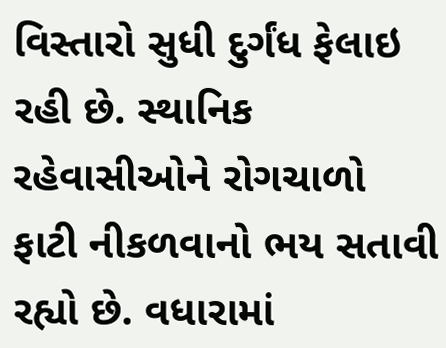વિસ્તારો સુધી દુર્ગંધ ફેલાઇ રહી છે. સ્થાનિક રહેવાસીઓને રોગચાળો ફાટી નીકળવાનો ભય સતાવી રહ્યો છે. વધારામાં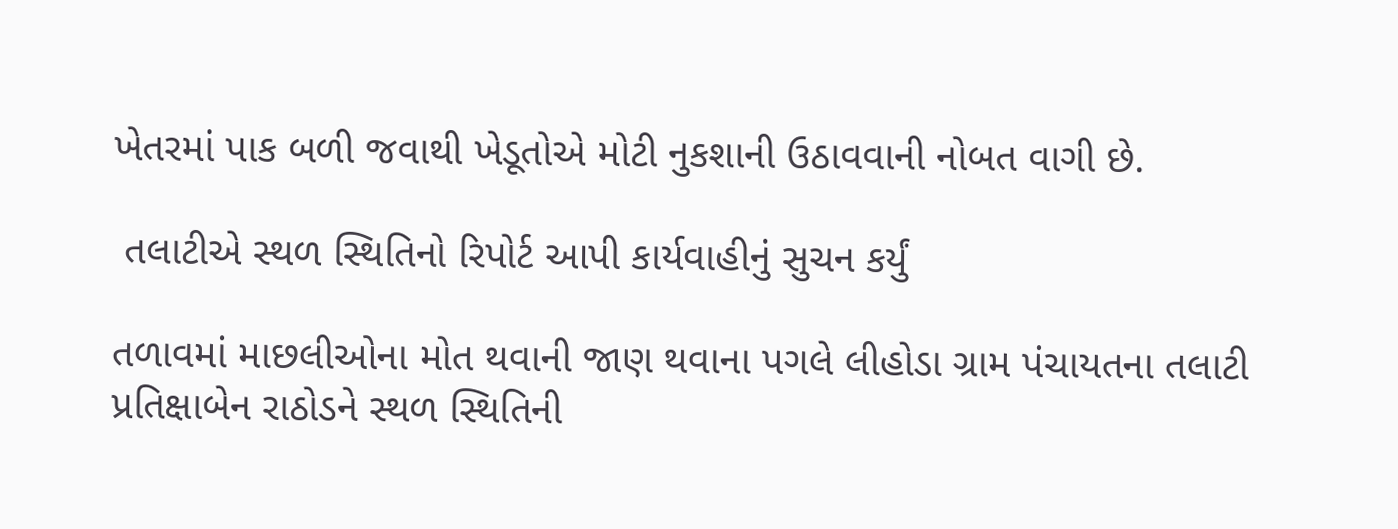ખેતરમાં પાક બળી જવાથી ખેડૂતોએ મોટી નુકશાની ઉઠાવવાની નોબત વાગી છે.

 તલાટીએ સ્થળ સ્થિતિનો રિપોર્ટ આપી કાર્યવાહીનું સુચન કર્યું

તળાવમાં માછલીઓના મોત થવાની જાણ થવાના પગલે લીહોડા ગ્રામ પંચાયતના તલાટી પ્રતિક્ષાબેન રાઠોડને સ્થળ સ્થિતિની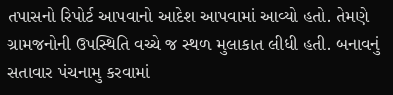તપાસનો રિપોર્ટ આપવાનો આદેશ આપવામાં આવ્યો હતો. તેમણે ગ્રામજનોની ઉપસ્થિતિ વચ્ચે જ સ્થળ મુલાકાત લીધી હતી. બનાવનું સતાવાર પંચનામુ કરવામાં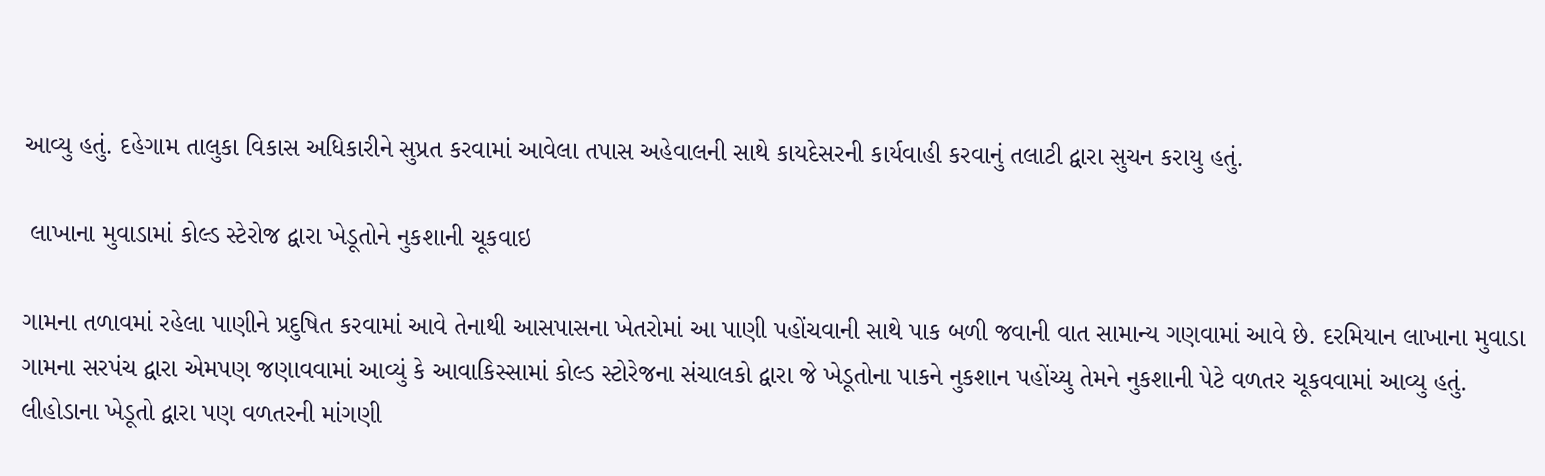આવ્યુ હતું. દહેગામ તાલુકા વિકાસ અધિકારીને સુપ્રત કરવામાં આવેલા તપાસ અહેવાલની સાથે કાયદેસરની કાર્યવાહી કરવાનું તલાટી દ્વારા સુચન કરાયુ હતું.

 લાખાના મુવાડામાં કોલ્ડ સ્ટેરોજ દ્વારા ખેડૂતોને નુકશાની ચૂકવાઇ

ગામના તળાવમાં રહેલા પાણીને પ્રદુષિત કરવામાં આવે તેનાથી આસપાસના ખેતરોમાં આ પાણી પહોંચવાની સાથે પાક બળી જવાની વાત સામાન્ય ગણવામાં આવે છે. દરમિયાન લાખાના મુવાડા ગામના સરપંચ દ્વારા એમપણ જણાવવામાં આવ્યું કે આવાકિસ્સામાં કોલ્ડ સ્ટોરેજના સંચાલકો દ્વારા જે ખેડૂતોના પાકને નુકશાન પહોંચ્યુ તેમને નુકશાની પેટે વળતર ચૂકવવામાં આવ્યુ હતું. લીહોડાના ખેડૂતો દ્વારા પણ વળતરની માંગણી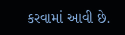કરવામાં આવી છે.